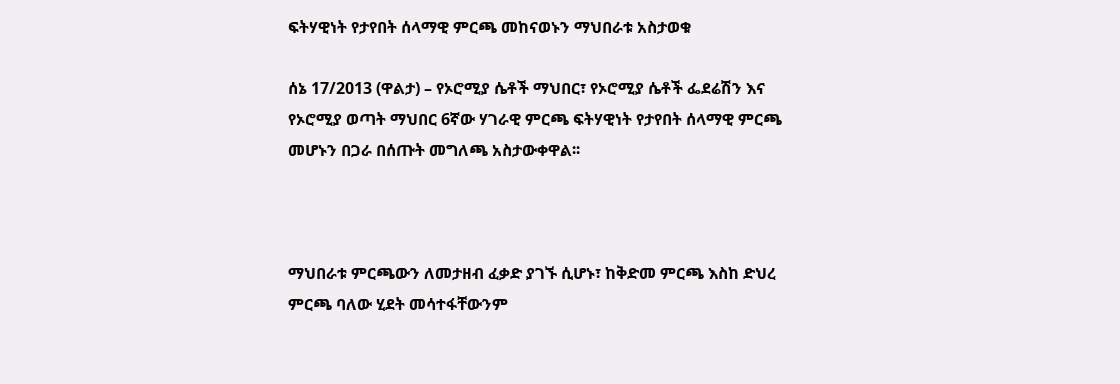ፍትሃዊነት የታየበት ሰላማዊ ምርጫ መከናወኑን ማህበራቱ አስታወቁ

ሰኔ 17/2013 (ዋልታ) – የኦሮሚያ ሴቶች ማህበር፣ የኦሮሚያ ሴቶች ፌደሬሽን እና የኦሮሚያ ወጣት ማህበር 6ኛው ሃገራዊ ምርጫ ፍትሃዊነት የታየበት ሰላማዊ ምርጫ መሆኑን በጋራ በሰጡት መግለጫ አስታውቀዋል፡፡



ማህበራቱ ምርጫውን ለመታዘብ ፈቃድ ያገኙ ሲሆኑ፣ ከቅድመ ምርጫ እስከ ድህረ ምርጫ ባለው ሂደት መሳተፋቸውንም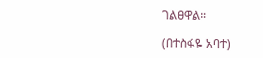ገልፀዋል።

(በተስፋዬ አባተ)